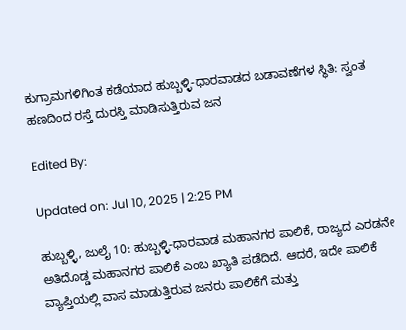ಕುಗ್ರಾಮಗಳಿಗಿಂತ ಕಡೆಯಾದ ಹುಬ್ಬಳ್ಳಿ-ಧಾರವಾಡದ ಬಡಾವಣೆಗಳ ಸ್ಥಿತಿ: ಸ್ವಂತ ಹಣದಿಂದ ರಸ್ತೆ ದುರಸ್ತಿ ಮಾಡಿಸುತ್ತಿರುವ ಜನ

Edited By:

Updated on: Jul 10, 2025 | 2:25 PM

ಹುಬ್ಬಳ್ಳಿ, ಜುಲೈ 10: ಹುಬ್ಬಳ್ಳಿ-ಧಾರವಾಡ ಮಹಾನಗರ ಪಾಲಿಕೆ, ರಾಜ್ಯದ ಎರಡನೇ ಅತಿದೊಡ್ಡ ಮಹಾನಗರ ಪಾಲಿಕೆ ಎಂಬ ಖ್ಯಾತಿ ಪಡೆದಿದೆ. ಆದರೆ, ಇದೇ ಪಾಲಿಕೆ ವ್ಯಾಪ್ತಿಯಲ್ಲಿ ವಾಸ ಮಾಡುತ್ತಿರುವ ಜನರು ಪಾಲಿಕೆಗೆ ಮತ್ತು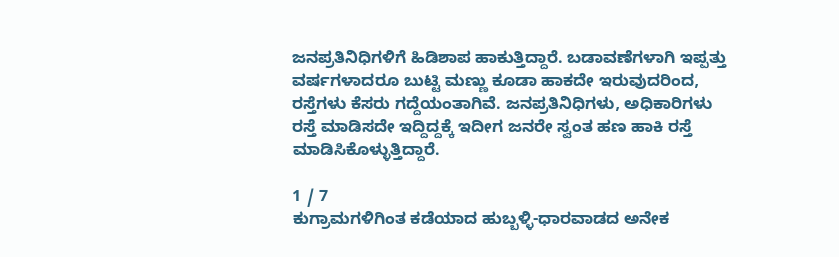ಜನಪ್ರತಿನಿಧಿಗಳಿಗೆ ಹಿಡಿಶಾಪ ಹಾಕುತ್ತಿದ್ದಾರೆ. ಬಡಾವಣೆಗಳಾಗಿ ಇಪ್ಪತ್ತು ವರ್ಷಗಳಾದರೂ ಬುಟ್ಟಿ ಮಣ್ಣು ಕೂಡಾ ಹಾಕದೇ ಇರುವುದರಿಂದ, ರಸ್ತೆಗಳು ಕೆಸರು ಗದ್ದೆಯಂತಾಗಿವೆ. ಜನಪ್ರತಿನಿಧಿಗಳು, ಅಧಿಕಾರಿಗಳು ರಸ್ತೆ ಮಾಡಿಸದೇ ಇದ್ದಿದ್ದಕ್ಕೆ ಇದೀಗ ಜನರೇ ಸ್ವಂತ ಹಣ ಹಾಕಿ ರಸ್ತೆ ಮಾಡಿಸಿಕೊಳ್ಳುತ್ತಿದ್ದಾರೆ.

1 / 7
ಕುಗ್ರಾಮಗಳಿಗಿಂತ ಕಡೆಯಾದ ಹುಬ್ಬಳ್ಳಿ-ಧಾರವಾಡದ ಅನೇಕ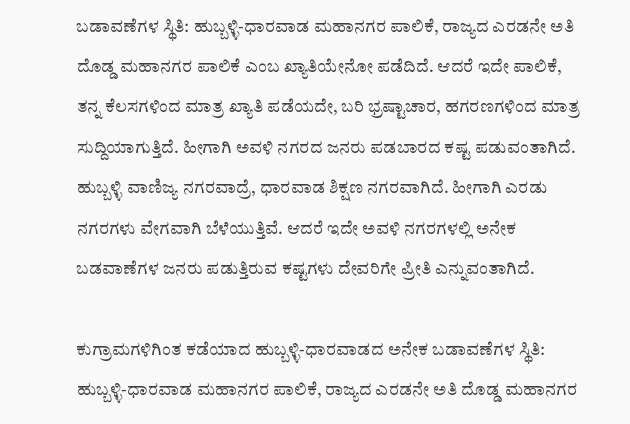ಬಡಾವಣೆಗಳ ಸ್ಥಿತಿ: ಹುಬ್ಬಳ್ಳಿ-ಧಾರವಾಡ ಮಹಾನಗರ ಪಾಲಿಕೆ, ರಾಜ್ಯದ ಎರಡನೇ ಅತಿ ದೊಡ್ಡ ಮಹಾನಗರ ಪಾಲಿಕೆ ಎಂಬ ಖ್ಯಾತಿಯೇನೋ ಪಡೆದಿದೆ. ಆದರೆ ಇದೇ ಪಾಲಿಕೆ, ತನ್ನ ಕೆಲಸಗಳಿಂದ ಮಾತ್ರ ಖ್ಯಾತಿ ಪಡೆಯದೇ, ಬರಿ ಭ್ರಷ್ಟಾಚಾರ, ಹಗರಣಗಳಿಂದ ಮಾತ್ರ ಸುದ್ದಿಯಾಗುತ್ತಿದೆ. ಹೀಗಾಗಿ ಅವಳಿ ನಗರದ ಜನರು ಪಡಬಾರದ ಕಷ್ಟ ಪಡುವಂತಾಗಿದೆ. ಹುಬ್ಬಳ್ಳಿ ವಾಣಿಜ್ಯ ನಗರವಾದ್ರೆ, ಧಾರವಾಡ ಶಿಕ್ಷಣ ನಗರವಾಗಿದೆ. ಹೀಗಾಗಿ ಎರಡು ನಗರಗಳು ವೇಗವಾಗಿ ಬೆಳೆಯುತ್ತಿವೆ. ಆದರೆ ಇದೇ ಅವಳಿ ನಗರಗಳಲ್ಲಿ ಅನೇಕ ಬಡವಾಣೆಗಳ ಜನರು ಪಡುತ್ತಿರುವ ಕಷ್ಟಗಳು ದೇವರಿಗೇ ಪ್ರೀತಿ ಎನ್ನುವಂತಾಗಿದೆ.

ಕುಗ್ರಾಮಗಳಿಗಿಂತ ಕಡೆಯಾದ ಹುಬ್ಬಳ್ಳಿ-ಧಾರವಾಡದ ಅನೇಕ ಬಡಾವಣೆಗಳ ಸ್ಥಿತಿ: ಹುಬ್ಬಳ್ಳಿ-ಧಾರವಾಡ ಮಹಾನಗರ ಪಾಲಿಕೆ, ರಾಜ್ಯದ ಎರಡನೇ ಅತಿ ದೊಡ್ಡ ಮಹಾನಗರ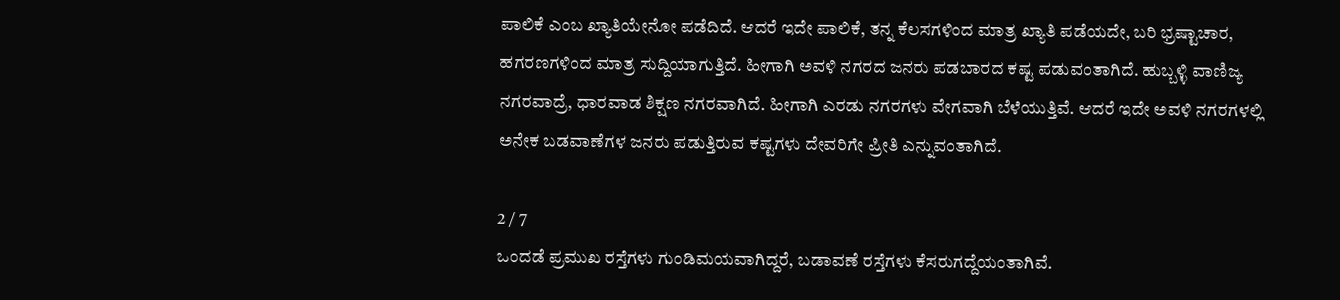ಪಾಲಿಕೆ ಎಂಬ ಖ್ಯಾತಿಯೇನೋ ಪಡೆದಿದೆ. ಆದರೆ ಇದೇ ಪಾಲಿಕೆ, ತನ್ನ ಕೆಲಸಗಳಿಂದ ಮಾತ್ರ ಖ್ಯಾತಿ ಪಡೆಯದೇ, ಬರಿ ಭ್ರಷ್ಟಾಚಾರ, ಹಗರಣಗಳಿಂದ ಮಾತ್ರ ಸುದ್ದಿಯಾಗುತ್ತಿದೆ. ಹೀಗಾಗಿ ಅವಳಿ ನಗರದ ಜನರು ಪಡಬಾರದ ಕಷ್ಟ ಪಡುವಂತಾಗಿದೆ. ಹುಬ್ಬಳ್ಳಿ ವಾಣಿಜ್ಯ ನಗರವಾದ್ರೆ, ಧಾರವಾಡ ಶಿಕ್ಷಣ ನಗರವಾಗಿದೆ. ಹೀಗಾಗಿ ಎರಡು ನಗರಗಳು ವೇಗವಾಗಿ ಬೆಳೆಯುತ್ತಿವೆ. ಆದರೆ ಇದೇ ಅವಳಿ ನಗರಗಳಲ್ಲಿ ಅನೇಕ ಬಡವಾಣೆಗಳ ಜನರು ಪಡುತ್ತಿರುವ ಕಷ್ಟಗಳು ದೇವರಿಗೇ ಪ್ರೀತಿ ಎನ್ನುವಂತಾಗಿದೆ.

2 / 7
ಒಂದಡೆ ಪ್ರಮುಖ ರಸ್ತೆಗಳು ಗುಂಡಿಮಯವಾಗಿದ್ದರೆ, ಬಡಾವಣೆ ರಸ್ತೆಗಳು ಕೆಸರುಗದ್ದೆಯಂತಾಗಿವೆ.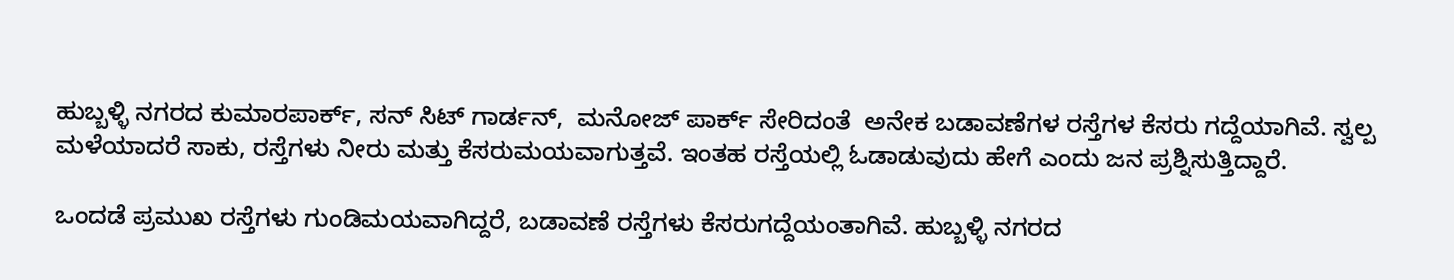ಹುಬ್ಬಳ್ಳಿ ನಗರದ ಕುಮಾರಪಾರ್ಕ್, ಸನ್ ಸಿಟ್ ಗಾರ್ಡನ್,  ಮನೋಜ್ ಪಾರ್ಕ್ ಸೇರಿದಂತೆ  ಅನೇಕ ಬಡಾವಣೆಗಳ ರಸ್ತೆಗಳ ಕೆಸರು ಗದ್ದೆಯಾಗಿವೆ. ಸ್ವಲ್ಪ ಮಳೆಯಾದರೆ ಸಾಕು, ರಸ್ತೆಗಳು ನೀರು ಮತ್ತು ಕೆಸರುಮಯವಾಗುತ್ತವೆ. ಇಂತಹ ರಸ್ತೆಯಲ್ಲಿ ಓಡಾಡುವುದು ಹೇಗೆ ಎಂದು ಜನ ಪ್ರಶ್ನಿಸುತ್ತಿದ್ದಾರೆ.

ಒಂದಡೆ ಪ್ರಮುಖ ರಸ್ತೆಗಳು ಗುಂಡಿಮಯವಾಗಿದ್ದರೆ, ಬಡಾವಣೆ ರಸ್ತೆಗಳು ಕೆಸರುಗದ್ದೆಯಂತಾಗಿವೆ. ಹುಬ್ಬಳ್ಳಿ ನಗರದ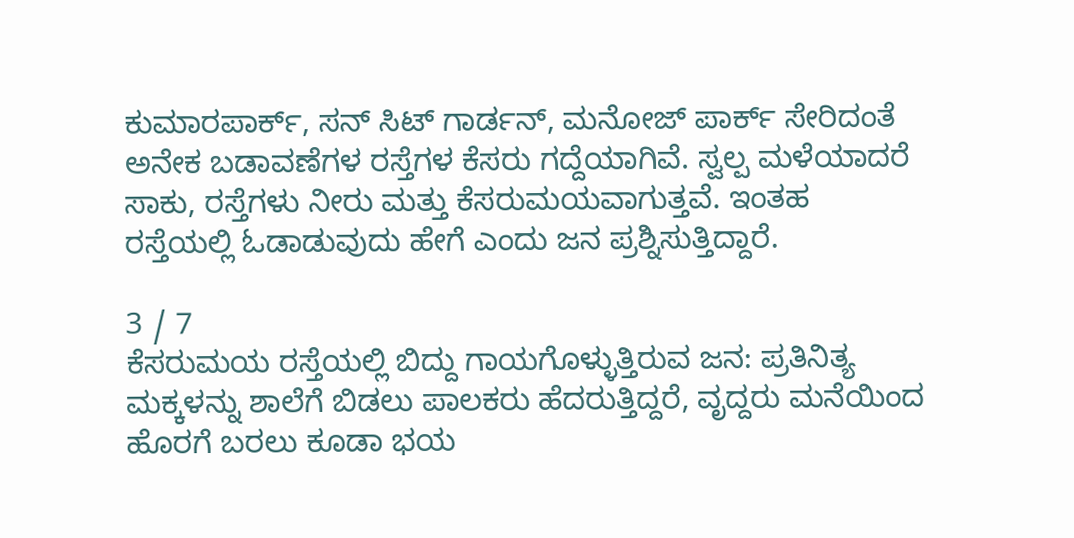ಕುಮಾರಪಾರ್ಕ್, ಸನ್ ಸಿಟ್ ಗಾರ್ಡನ್, ಮನೋಜ್ ಪಾರ್ಕ್ ಸೇರಿದಂತೆ ಅನೇಕ ಬಡಾವಣೆಗಳ ರಸ್ತೆಗಳ ಕೆಸರು ಗದ್ದೆಯಾಗಿವೆ. ಸ್ವಲ್ಪ ಮಳೆಯಾದರೆ ಸಾಕು, ರಸ್ತೆಗಳು ನೀರು ಮತ್ತು ಕೆಸರುಮಯವಾಗುತ್ತವೆ. ಇಂತಹ ರಸ್ತೆಯಲ್ಲಿ ಓಡಾಡುವುದು ಹೇಗೆ ಎಂದು ಜನ ಪ್ರಶ್ನಿಸುತ್ತಿದ್ದಾರೆ.

3 / 7
ಕೆಸರುಮಯ ರಸ್ತೆಯಲ್ಲಿ ಬಿದ್ದು ಗಾಯಗೊಳ್ಳುತ್ತಿರುವ ಜನ: ಪ್ರತಿನಿತ್ಯ ಮಕ್ಕಳನ್ನು ಶಾಲೆಗೆ ಬಿಡಲು ಪಾಲಕರು ಹೆದರುತ್ತಿದ್ದರೆ, ವೃದ್ದರು ಮನೆಯಿಂದ ಹೊರಗೆ ಬರಲು ಕೂಡಾ ಭಯ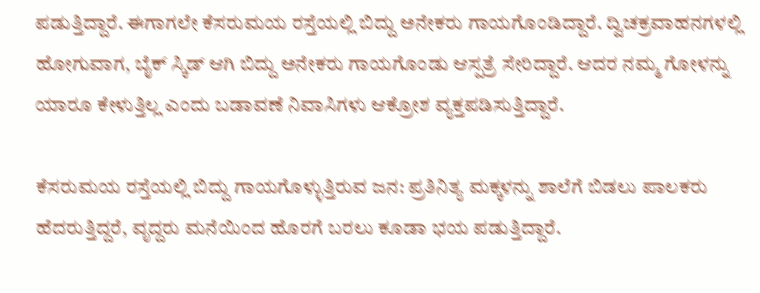ಪಡುತ್ತಿದ್ದಾರೆ. ಈಗಾಗಲೇ ಕೆಸರುಮಯ ರಸ್ತೆಯಲ್ಲಿ ಬಿದ್ದು ಅನೇಕರು ಗಾಯಗೊಂಡಿದ್ದಾರೆ. ದ್ವಿಚಕ್ರವಾಹನಗಳಲ್ಲಿ ಹೋಗುವಾಗ, ಬೈಕ್ ಸ್ಕಿಡ್ ಆಗಿ ಬಿದ್ದು ಅನೇಕರು ಗಾಯಗೊಂಡು ಆಸ್ಪತ್ರೆ ಸೇರಿದ್ದಾರೆ. ಆದರ ನಮ್ಮ ಗೋಳನ್ನು ಯಾರೂ ಕೇಳುತ್ತಿಲ್ಲ ಎಂದು ಬಡಾವಣೆ ನಿವಾಸಿಗಳು ಆಕ್ರೋಶ ವ್ಯಕ್ತಪಡಿಸುತ್ತಿದ್ದಾರೆ.

ಕೆಸರುಮಯ ರಸ್ತೆಯಲ್ಲಿ ಬಿದ್ದು ಗಾಯಗೊಳ್ಳುತ್ತಿರುವ ಜನ: ಪ್ರತಿನಿತ್ಯ ಮಕ್ಕಳನ್ನು ಶಾಲೆಗೆ ಬಿಡಲು ಪಾಲಕರು ಹೆದರುತ್ತಿದ್ದರೆ, ವೃದ್ದರು ಮನೆಯಿಂದ ಹೊರಗೆ ಬರಲು ಕೂಡಾ ಭಯ ಪಡುತ್ತಿದ್ದಾರೆ.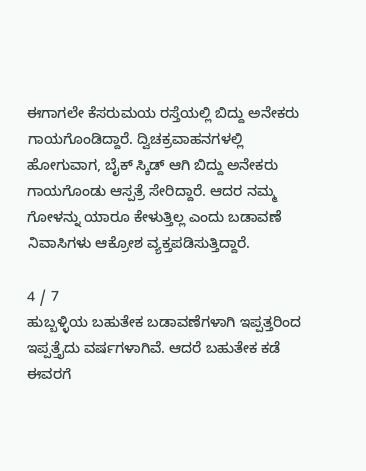ಈಗಾಗಲೇ ಕೆಸರುಮಯ ರಸ್ತೆಯಲ್ಲಿ ಬಿದ್ದು ಅನೇಕರು ಗಾಯಗೊಂಡಿದ್ದಾರೆ. ದ್ವಿಚಕ್ರವಾಹನಗಳಲ್ಲಿ ಹೋಗುವಾಗ, ಬೈಕ್ ಸ್ಕಿಡ್ ಆಗಿ ಬಿದ್ದು ಅನೇಕರು ಗಾಯಗೊಂಡು ಆಸ್ಪತ್ರೆ ಸೇರಿದ್ದಾರೆ. ಆದರ ನಮ್ಮ ಗೋಳನ್ನು ಯಾರೂ ಕೇಳುತ್ತಿಲ್ಲ ಎಂದು ಬಡಾವಣೆ ನಿವಾಸಿಗಳು ಆಕ್ರೋಶ ವ್ಯಕ್ತಪಡಿಸುತ್ತಿದ್ದಾರೆ.

4 / 7
ಹುಬ್ಬಳ್ಳಿಯ ಬಹುತೇಕ ಬಡಾವಣೆಗಳಾಗಿ ಇಪ್ಪತ್ತರಿಂದ ಇಪ್ಪತ್ತೈದು ವರ್ಷಗಳಾಗಿವೆ. ಆದರೆ ಬಹುತೇಕ ಕಡೆ ಈವರಗೆ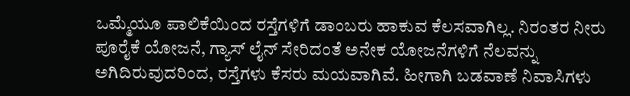ಒಮ್ಮೆಯೂ ಪಾಲಿಕೆಯಿಂದ ರಸ್ತೆಗಳಿಗೆ ಡಾಂಬರು ಹಾಕುವ ಕೆಲಸವಾಗಿಲ್ಲ. ನಿರಂತರ ನೀರು ಪೂರೈಕೆ ಯೋಜನೆ, ಗ್ಯಾಸ್ ಲೈನ್ ಸೇರಿದಂತೆ ಅನೇಕ ಯೋಜನೆಗಳಿಗೆ ನೆಲವನ್ನು ಅಗಿದಿರುವುದರಿಂದ, ರಸ್ತೆಗಳು ಕೆಸರು ಮಯವಾಗಿವೆ. ಹೀಗಾಗಿ ಬಡವಾಣೆ ನಿವಾಸಿಗಳು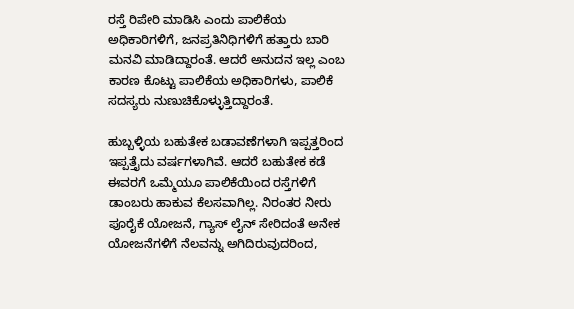ರಸ್ತೆ ರಿಪೇರಿ ಮಾಡಿಸಿ ಎಂದು ಪಾಲಿಕೆಯ ಅಧಿಕಾರಿಗಳಿಗೆ, ಜನಪ್ರತಿನಿಧಿಗಳಿಗೆ ಹತ್ತಾರು ಬಾರಿ ಮನವಿ ಮಾಡಿದ್ದಾರಂತೆ. ಆದರೆ ಅನುದನ ಇಲ್ಲ ಎಂಬ ಕಾರಣ ಕೊಟ್ಟು ಪಾಲಿಕೆಯ ಅಧಿಕಾರಿಗಳು, ಪಾಲಿಕೆ ಸದಸ್ಯರು ನುಣುಚಿಕೊಳ್ಳುತ್ತಿದ್ದಾರಂತೆ.

ಹುಬ್ಬಳ್ಳಿಯ ಬಹುತೇಕ ಬಡಾವಣೆಗಳಾಗಿ ಇಪ್ಪತ್ತರಿಂದ ಇಪ್ಪತ್ತೈದು ವರ್ಷಗಳಾಗಿವೆ. ಆದರೆ ಬಹುತೇಕ ಕಡೆ ಈವರಗೆ ಒಮ್ಮೆಯೂ ಪಾಲಿಕೆಯಿಂದ ರಸ್ತೆಗಳಿಗೆ ಡಾಂಬರು ಹಾಕುವ ಕೆಲಸವಾಗಿಲ್ಲ. ನಿರಂತರ ನೀರು ಪೂರೈಕೆ ಯೋಜನೆ, ಗ್ಯಾಸ್ ಲೈನ್ ಸೇರಿದಂತೆ ಅನೇಕ ಯೋಜನೆಗಳಿಗೆ ನೆಲವನ್ನು ಅಗಿದಿರುವುದರಿಂದ,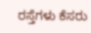ರಸ್ತೆಗಳು ಕೆಸರು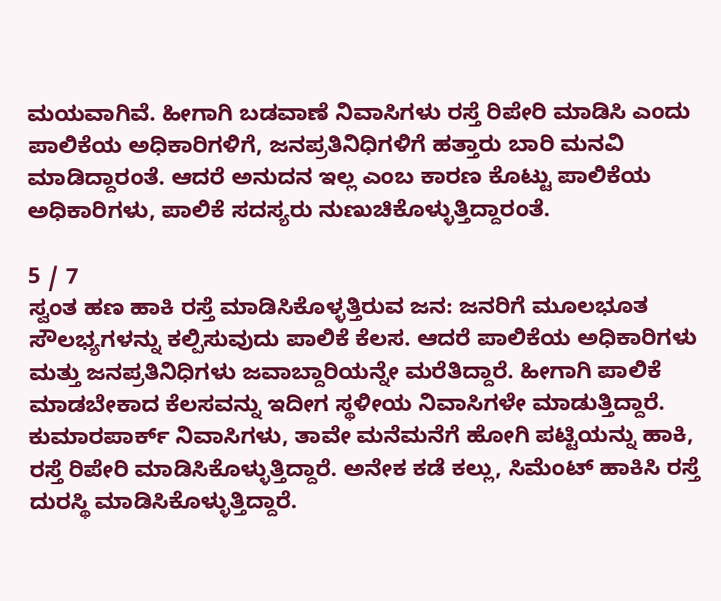ಮಯವಾಗಿವೆ. ಹೀಗಾಗಿ ಬಡವಾಣೆ ನಿವಾಸಿಗಳು ರಸ್ತೆ ರಿಪೇರಿ ಮಾಡಿಸಿ ಎಂದು ಪಾಲಿಕೆಯ ಅಧಿಕಾರಿಗಳಿಗೆ, ಜನಪ್ರತಿನಿಧಿಗಳಿಗೆ ಹತ್ತಾರು ಬಾರಿ ಮನವಿ ಮಾಡಿದ್ದಾರಂತೆ. ಆದರೆ ಅನುದನ ಇಲ್ಲ ಎಂಬ ಕಾರಣ ಕೊಟ್ಟು ಪಾಲಿಕೆಯ ಅಧಿಕಾರಿಗಳು, ಪಾಲಿಕೆ ಸದಸ್ಯರು ನುಣುಚಿಕೊಳ್ಳುತ್ತಿದ್ದಾರಂತೆ.

5 / 7
ಸ್ವಂತ ಹಣ ಹಾಕಿ ರಸ್ತೆ ಮಾಡಿಸಿಕೊಳ್ಳತ್ತಿರುವ ಜನ: ಜನರಿಗೆ ಮೂಲಭೂತ ಸೌಲಭ್ಯಗಳನ್ನು ಕಲ್ಪಿಸುವುದು ಪಾಲಿಕೆ ಕೆಲಸ. ಆದರೆ ಪಾಲಿಕೆಯ ಅಧಿಕಾರಿಗಳು ಮತ್ತು ಜನಪ್ರತಿನಿಧಿಗಳು ಜವಾಬ್ದಾರಿಯನ್ನೇ ಮರೆತಿದ್ದಾರೆ. ಹೀಗಾಗಿ ಪಾಲಿಕೆ ಮಾಡಬೇಕಾದ ಕೆಲಸವನ್ನು ಇದೀಗ ಸ್ಥಳೀಯ ನಿವಾಸಿಗಳೇ ಮಾಡುತ್ತಿದ್ದಾರೆ. ಕುಮಾರಪಾರ್ಕ್ ನಿವಾಸಿಗಳು, ತಾವೇ ಮನೆಮನೆಗೆ ಹೋಗಿ ಪಟ್ಟಿಯನ್ನು ಹಾಕಿ, ರಸ್ತೆ ರಿಪೇರಿ ಮಾಡಿಸಿಕೊಳ್ಳುತ್ತಿದ್ದಾರೆ. ಅನೇಕ ಕಡೆ ಕಲ್ಲು, ಸಿಮೆಂಟ್ ಹಾಕಿಸಿ ರಸ್ತೆ ದುರಸ್ಥಿ ಮಾಡಿಸಿಕೊಳ್ಳುತ್ತಿದ್ದಾರೆ.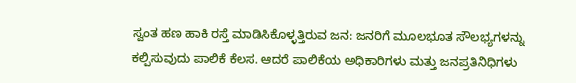ಸ್ವಂತ ಹಣ ಹಾಕಿ ರಸ್ತೆ ಮಾಡಿಸಿಕೊಳ್ಳತ್ತಿರುವ ಜನ: ಜನರಿಗೆ ಮೂಲಭೂತ ಸೌಲಭ್ಯಗಳನ್ನು ಕಲ್ಪಿಸುವುದು ಪಾಲಿಕೆ ಕೆಲಸ. ಆದರೆ ಪಾಲಿಕೆಯ ಅಧಿಕಾರಿಗಳು ಮತ್ತು ಜನಪ್ರತಿನಿಧಿಗಳು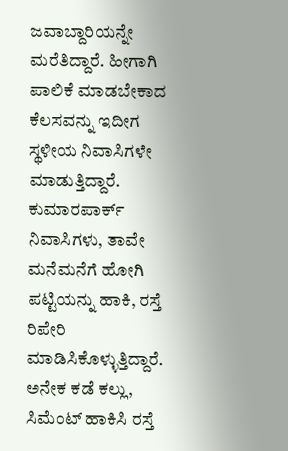ಜವಾಬ್ದಾರಿಯನ್ನೇ ಮರೆತಿದ್ದಾರೆ. ಹೀಗಾಗಿ ಪಾಲಿಕೆ ಮಾಡಬೇಕಾದ ಕೆಲಸವನ್ನು ಇದೀಗ ಸ್ಥಳೀಯ ನಿವಾಸಿಗಳೇ ಮಾಡುತ್ತಿದ್ದಾರೆ. ಕುಮಾರಪಾರ್ಕ್ ನಿವಾಸಿಗಳು, ತಾವೇ ಮನೆಮನೆಗೆ ಹೋಗಿ ಪಟ್ಟಿಯನ್ನು ಹಾಕಿ, ರಸ್ತೆ ರಿಪೇರಿ ಮಾಡಿಸಿಕೊಳ್ಳುತ್ತಿದ್ದಾರೆ. ಅನೇಕ ಕಡೆ ಕಲ್ಲು, ಸಿಮೆಂಟ್ ಹಾಕಿಸಿ ರಸ್ತೆ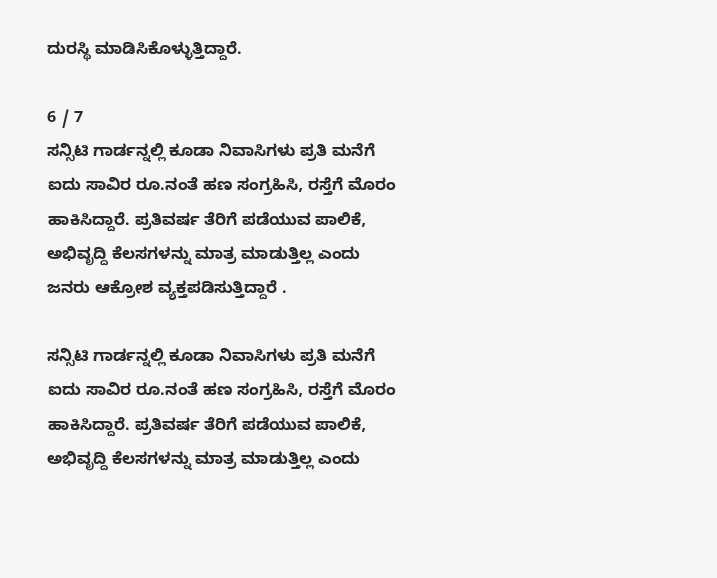ದುರಸ್ಥಿ ಮಾಡಿಸಿಕೊಳ್ಳುತ್ತಿದ್ದಾರೆ.

6 / 7
ಸನ್ಸಿಟಿ ಗಾರ್ಡನ್ನಲ್ಲಿ ಕೂಡಾ ನಿವಾಸಿಗಳು ಪ್ರತಿ ಮನೆಗೆ ಐದು ಸಾವಿರ ರೂ.ನಂತೆ ಹಣ ಸಂಗ್ರಹಿಸಿ, ರಸ್ತೆಗೆ ಮೊರಂ ಹಾಕಿಸಿದ್ದಾರೆ. ಪ್ರತಿವರ್ಷ ತೆರಿಗೆ ಪಡೆಯುವ ಪಾಲಿಕೆ, ಅಭಿವೃದ್ದಿ ಕೆಲಸಗಳನ್ನು ಮಾತ್ರ ಮಾಡುತ್ತಿಲ್ಲ ಎಂದು ಜನರು ಆಕ್ರೋಶ ವ್ಯಕ್ತಪಡಿಸುತ್ತಿದ್ದಾರೆ .

ಸನ್ಸಿಟಿ ಗಾರ್ಡನ್ನಲ್ಲಿ ಕೂಡಾ ನಿವಾಸಿಗಳು ಪ್ರತಿ ಮನೆಗೆ ಐದು ಸಾವಿರ ರೂ.ನಂತೆ ಹಣ ಸಂಗ್ರಹಿಸಿ, ರಸ್ತೆಗೆ ಮೊರಂ ಹಾಕಿಸಿದ್ದಾರೆ. ಪ್ರತಿವರ್ಷ ತೆರಿಗೆ ಪಡೆಯುವ ಪಾಲಿಕೆ, ಅಭಿವೃದ್ದಿ ಕೆಲಸಗಳನ್ನು ಮಾತ್ರ ಮಾಡುತ್ತಿಲ್ಲ ಎಂದು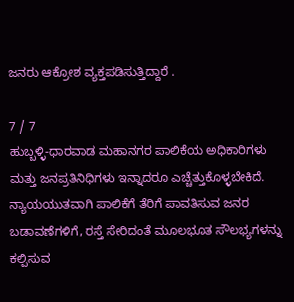ಜನರು ಆಕ್ರೋಶ ವ್ಯಕ್ತಪಡಿಸುತ್ತಿದ್ದಾರೆ .

7 / 7
ಹುಬ್ಬಳ್ಳಿ-ಧಾರವಾಡ ಮಹಾನಗರ ಪಾಲಿಕೆಯ ಅಧಿಕಾರಿಗಳು ಮತ್ತು ಜನಪ್ರತಿನಿಧಿಗಳು ಇನ್ನಾದರೂ ಎಚ್ಚೆತ್ತುಕೊಳ್ಳಬೇಕಿದೆ. ನ್ಯಾಯಯುತವಾಗಿ ಪಾಲಿಕೆಗೆ ತೆರಿಗೆ ಪಾವತಿಸುವ ಜನರ ಬಡಾವಣೆಗಳಿಗೆ, ರಸ್ತೆ ಸೇರಿದಂತೆ ಮೂಲಭೂತ ಸೌಲಭ್ಯಗಳನ್ನು ಕಲ್ಪಿಸುವ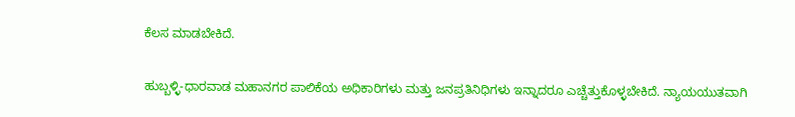ಕೆಲಸ ಮಾಡಬೇಕಿದೆ.

ಹುಬ್ಬಳ್ಳಿ-ಧಾರವಾಡ ಮಹಾನಗರ ಪಾಲಿಕೆಯ ಅಧಿಕಾರಿಗಳು ಮತ್ತು ಜನಪ್ರತಿನಿಧಿಗಳು ಇನ್ನಾದರೂ ಎಚ್ಚೆತ್ತುಕೊಳ್ಳಬೇಕಿದೆ. ನ್ಯಾಯಯುತವಾಗಿ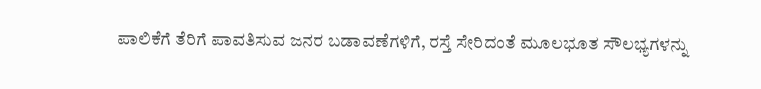ಪಾಲಿಕೆಗೆ ತೆರಿಗೆ ಪಾವತಿಸುವ ಜನರ ಬಡಾವಣೆಗಳಿಗೆ, ರಸ್ತೆ ಸೇರಿದಂತೆ ಮೂಲಭೂತ ಸೌಲಭ್ಯಗಳನ್ನು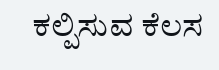ಕಲ್ಪಿಸುವ ಕೆಲಸ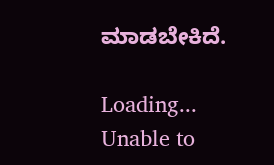ಮಾಡಬೇಕಿದೆ.

Loading...
Unable to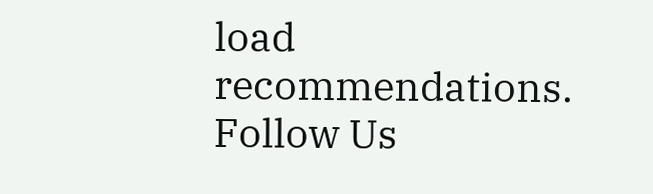load recommendations.
Follow Us